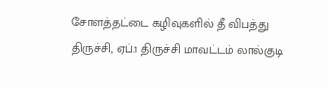சோளத்தட்டை கழிவுகளில் தீ விபத்து
திருச்சி, ஏப்.1 திருச்சி மாவட்டம் லால்குடி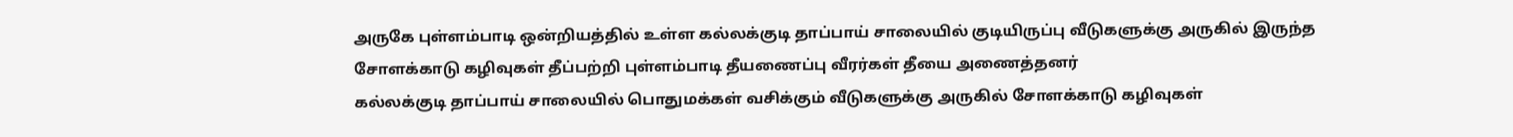அருகே புள்ளம்பாடி ஒன்றியத்தில் உள்ள கல்லக்குடி தாப்பாய் சாலையில் குடியிருப்பு வீடுகளுக்கு அருகில் இருந்த சோளக்காடு கழிவுகள் தீப்பற்றி புள்ளம்பாடி தீயணைப்பு வீரர்கள் தீயை அணைத்தனர்
கல்லக்குடி தாப்பாய் சாலையில் பொதுமக்கள் வசிக்கும் வீடுகளுக்கு அருகில் சோளக்காடு கழிவுகள்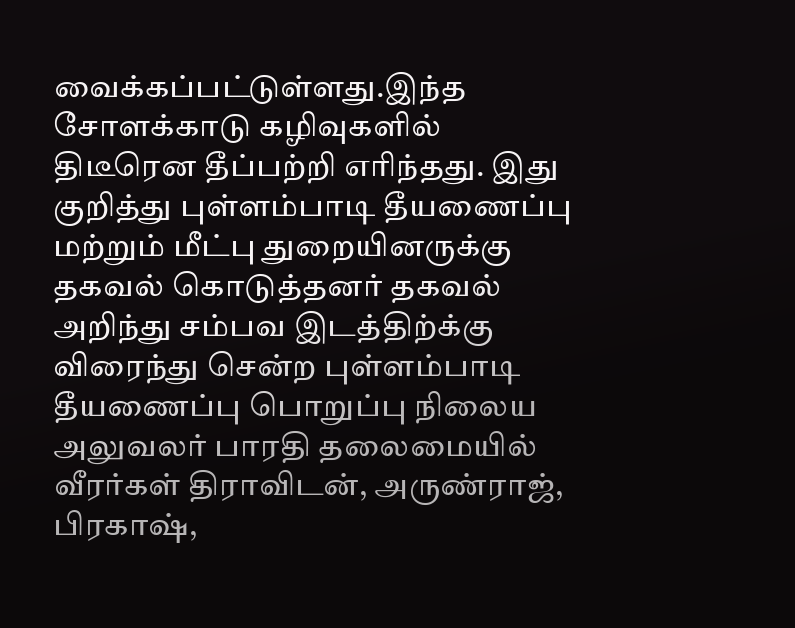வைக்கப்பட்டுள்ளது.இந்த சோளக்காடு கழிவுகளில் திடீரென தீப்பற்றி எரிந்தது. இது குறித்து புள்ளம்பாடி தீயணைப்பு மற்றும் மீட்பு துறையினருக்கு தகவல் கொடுத்தனர் தகவல் அறிந்து சம்பவ இடத்திற்க்கு விரைந்து சென்ற புள்ளம்பாடி தீயணைப்பு பொறுப்பு நிலைய அலுவலர் பாரதி தலைமையில் வீரர்கள் திராவிடன், அருண்ராஜ், பிரகாஷ்,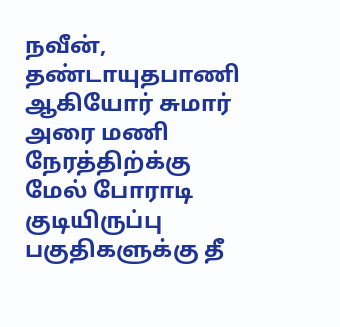நவீன், தண்டாயுதபாணி ஆகியோர் சுமார் அரை மணி நேரத்திற்க்கு மேல் போராடி குடியிருப்பு பகுதிகளுக்கு தீ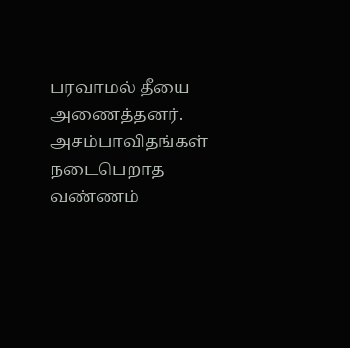பரவாமல் தீயை அணைத்தனர். அசம்பாவிதங்கள் நடைபெறாத வண்ணம்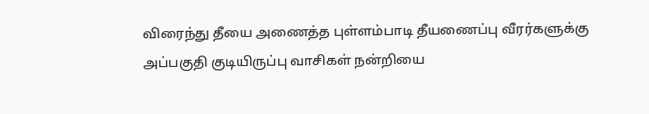விரைந்து தீயை அணைத்த புள்ளம்பாடி தீயணைப்பு வீரர்களுக்கு அப்பகுதி குடியிருப்பு வாசிகள் நன்றியை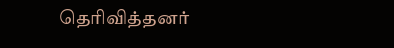தெரிவித்தனர்